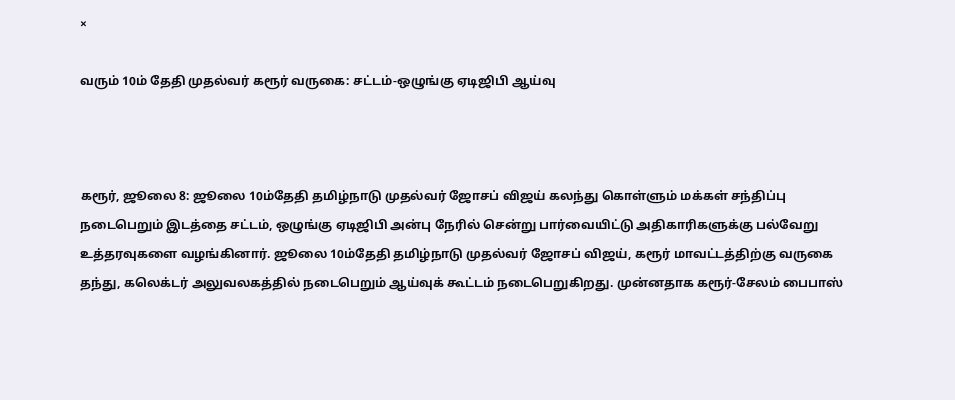×

வரும் 10ம் தேதி முதல்வர் கரூர் வருகை: சட்டம்-ஒழுங்கு ஏடிஜிபி ஆய்வு



கரூர், ஜூலை 8: ஜூலை 10ம்தேதி தமிழ்நாடு முதல்வர் ஜோசப் விஜய் கலந்து கொள்ளும் மக்கள் சந்திப்பு நடைபெறும் இடத்தை சட்டம், ஒழுங்கு ஏடிஜிபி அன்பு நேரில் சென்று பார்வையிட்டு அதிகாரிகளுக்கு பல்வேறு உத்தரவுகளை வழங்கினார். ஜூலை 10ம்தேதி தமிழ்நாடு முதல்வர் ஜோசப் விஜய், கரூர் மாவட்டத்திற்கு வருகை தந்து, கலெக்டர் அலுவலகத்தில் நடைபெறும் ஆய்வுக் கூட்டம் நடைபெறுகிறது. முன்னதாக கரூர்-சேலம் பைபாஸ்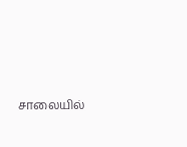சாலையில்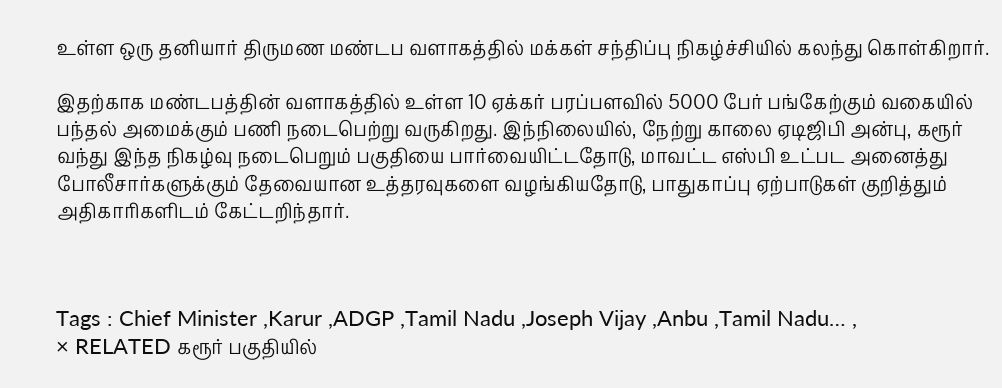உள்ள ஒரு தனியார் திருமண மண்டப வளாகத்தில் மக்கள் சந்திப்பு நிகழ்ச்சியில் கலந்து கொள்கிறார்.

இதற்காக மண்டபத்தின் வளாகத்தில் உள்ள 10 ஏக்கர் பரப்பளவில் 5000 பேர் பங்கேற்கும் வகையில் பந்தல் அமைக்கும் பணி நடைபெற்று வருகிறது. இந்நிலையில், நேற்று காலை ஏடிஜிபி அன்பு, கரூர் வந்து இந்த நிகழ்வு நடைபெறும் பகுதியை பார்வையிட்டதோடு, மாவட்ட எஸ்பி உட்பட அனைத்து போலீசார்களுக்கும் தேவையான உத்தரவுகளை வழங்கியதோடு, பாதுகாப்பு ஏற்பாடுகள் குறித்தும் அதிகாரிகளிடம் கேட்டறிந்தார்.



Tags : Chief Minister ,Karur ,ADGP ,Tamil Nadu ,Joseph Vijay ,Anbu ,Tamil Nadu… ,
× RELATED கரூர் பகுதியில்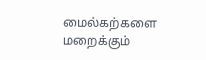மைல்கற்களை மறைக்கும்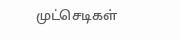முட்செடிகள்